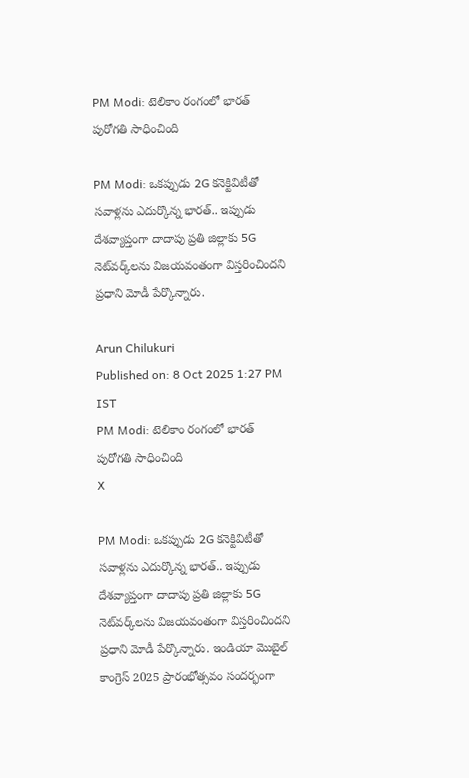PM Modi: టెలికాం రంగంలో భారత్ పురోగతి సాధించింది

PM Modi: ఒకప్పుడు 2G కనెక్టివిటీతో సవాళ్లను ఎదుర్కొన్న భారత్.. ఇప్పుడు దేశవ్యాప్తంగా దాదాపు ప్రతి జిల్లాకు 5G నెట్‌వర్క్‌లను విజయవంతంగా విస్తరించిందని ప్రధాని మోడీ పేర్కొన్నారు.

Arun Chilukuri
Published on: 8 Oct 2025 1:27 PM IST
PM Modi: టెలికాం రంగంలో భారత్ పురోగతి సాధించింది
X

PM Modi: ఒకప్పుడు 2G కనెక్టివిటీతో సవాళ్లను ఎదుర్కొన్న భారత్.. ఇప్పుడు దేశవ్యాప్తంగా దాదాపు ప్రతి జిల్లాకు 5G నెట్‌వర్క్‌లను విజయవంతంగా విస్తరించిందని ప్రధాని మోడీ పేర్కొన్నారు. ఇండియా మొబైల్ కాంగ్రెస్ 2025 ప్రారంభోత్సవం సందర్భంగా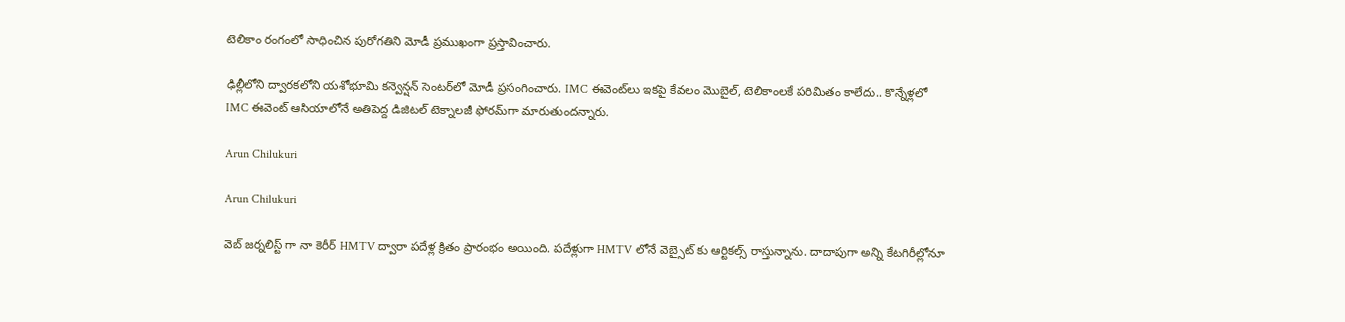టెలికాం రంగంలో సాధించిన పురోగతిని మోడీ ప్రముఖంగా ప్రస్తావించారు.

ఢిల్లీలోని ద్వారకలోని యశోభూమి కన్వెన్షన్ సెంటర్‌లో మోడీ ప్రసంగించారు. IMC ఈవెంట్‌లు ఇకపై కేవలం మొబైల్, టెలికాంలకే పరిమితం కాలేదు.. కొన్నేళ్లలో IMC ఈవెంట్ ఆసియాలోనే అతిపెద్ద డిజిటల్ టెక్నాలజీ ఫోరమ్‌గా మారుతుందన్నారు.

Arun Chilukuri

Arun Chilukuri

వెబ్ జర్నలిస్ట్ గా నా కెరీర్ HMTV ద్వారా పదేళ్ల క్రితం ప్రారంభం అయింది. పదేళ్లుగా HMTV లోనే వెబ్సైట్ కు ఆర్టికల్స్ రాస్తున్నాను. దాదాపుగా అన్ని కేటగిరీల్లోనూ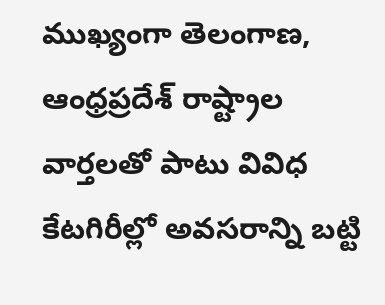ముఖ్యంగా తెలంగాణ, ఆంధ్రప్రదేశ్ రాష్ట్రాల వార్తలతో పాటు వివిధ కేటగిరీల్లో అవసరాన్ని బట్టి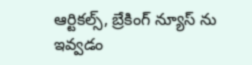ఆర్టికల్స్, బ్రేకింగ్ న్యూస్ ను ఇవ్వడం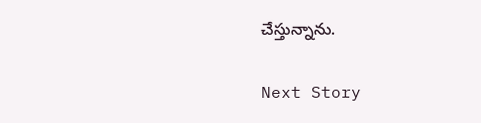చేస్తున్నాను.

Next Story